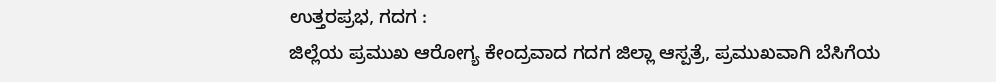ಉತ್ತರಪ್ರಭ, ಗದಗ :
ಜಿಲ್ಲೆಯ ಪ್ರಮುಖ ಆರೋಗ್ಯ ಕೇಂದ್ರವಾದ ಗದಗ ಜಿಲ್ಲಾ ಆಸ್ಪತ್ರೆ, ಪ್ರಮುಖವಾಗಿ ಬೆಸಿಗೆಯ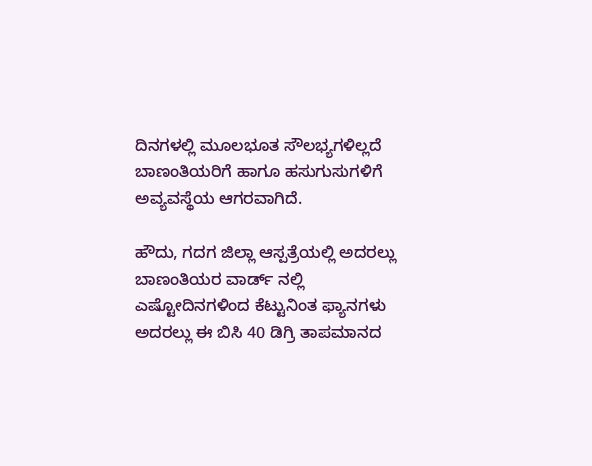ದಿನಗಳಲ್ಲಿ ಮೂಲಭೂತ ಸೌಲಭ್ಯಗಳಿಲ್ಲದೆ ಬಾಣಂತಿಯರಿಗೆ ಹಾಗೂ ಹಸುಗುಸುಗಳಿಗೆ ಅವ್ಯವಸ್ಥೆಯ ಆಗರವಾಗಿದೆ.

ಹೌದು, ಗದಗ ಜಿಲ್ಲಾ ಆಸ್ಪತ್ರೆಯಲ್ಲಿ ಅದರಲ್ಲು ಬಾಣಂತಿಯರ ವಾರ್ಡ್ ನಲ್ಲಿ ಎಷ್ಟೋದಿನಗಳಿಂದ ಕೆಟ್ಟುನಿಂತ ಫ್ಯಾನಗಳು ಅದರಲ್ಲು ಈ ಬಿಸಿ 40 ಡಿಗ್ರಿ ತಾಪಮಾನದ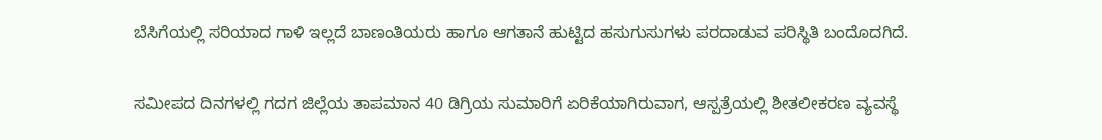ಬೆಸಿಗೆಯಲ್ಲಿ ಸರಿಯಾದ ಗಾಳಿ ಇಲ್ಲದೆ ಬಾಣಂತಿಯರು ಹಾಗೂ ಆಗತಾನೆ ಹುಟ್ಟಿದ ಹಸುಗುಸುಗಳು ಪರದಾಡುವ ಪರಿಸ್ಥಿತಿ ಬಂದೊದಗಿದೆ.

ಸಮೀಪದ ದಿನಗಳಲ್ಲಿ ಗದಗ ಜಿಲ್ಲೆಯ ತಾಪಮಾನ 40 ಡಿಗ್ರಿಯ ಸುಮಾರಿಗೆ ಏರಿಕೆಯಾಗಿರುವಾಗ, ಆಸ್ಪತ್ರೆಯಲ್ಲಿ ಶೀತಲೀಕರಣ ವ್ಯವಸ್ಥೆ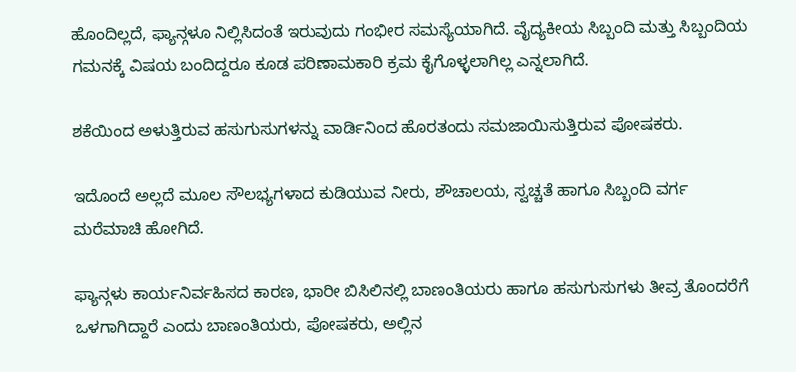ಹೊಂದಿಲ್ಲದೆ, ಫ್ಯಾನ್ಗಳೂ ನಿಲ್ಲಿಸಿದಂತೆ ಇರುವುದು ಗಂಭೀರ ಸಮಸ್ಯೆಯಾಗಿದೆ. ವೈದ್ಯಕೀಯ ಸಿಬ್ಬಂದಿ ಮತ್ತು ಸಿಬ್ಬಂದಿಯ ಗಮನಕ್ಕೆ ವಿಷಯ ಬಂದಿದ್ದರೂ ಕೂಡ ಪರಿಣಾಮಕಾರಿ ಕ್ರಮ ಕೈಗೊಳ್ಳಲಾಗಿಲ್ಲ ಎನ್ನಲಾಗಿದೆ.

ಶಕೆಯಿಂದ ಅಳುತ್ತಿರುವ ಹಸುಗುಸುಗಳನ್ನು ವಾರ್ಡಿನಿಂದ ಹೊರತಂದು ಸಮಜಾಯಿಸುತ್ತಿರುವ ಪೋಷಕರು.

ಇದೊಂದೆ ಅಲ್ಲದೆ ಮೂಲ ಸೌಲಭ್ಯಗಳಾದ ಕುಡಿಯುವ ನೀರು, ಶೌಚಾಲಯ, ಸ್ವಚ್ಚತೆ ಹಾಗೂ ಸಿಬ್ಬಂದಿ ವರ್ಗ ಮರೆಮಾಚಿ ಹೋಗಿದೆ.

ಫ್ಯಾನ್ಗಳು ಕಾರ್ಯನಿರ್ವಹಿಸದ ಕಾರಣ, ಭಾರೀ ಬಿಸಿಲಿನಲ್ಲಿ ಬಾಣಂತಿಯರು ಹಾಗೂ ಹಸುಗುಸುಗಳು ತೀವ್ರ ತೊಂದರೆಗೆ ಒಳಗಾಗಿದ್ದಾರೆ ಎಂದು ಬಾಣಂತಿಯರು, ಪೋಷಕರು, ಅಲ್ಲಿನ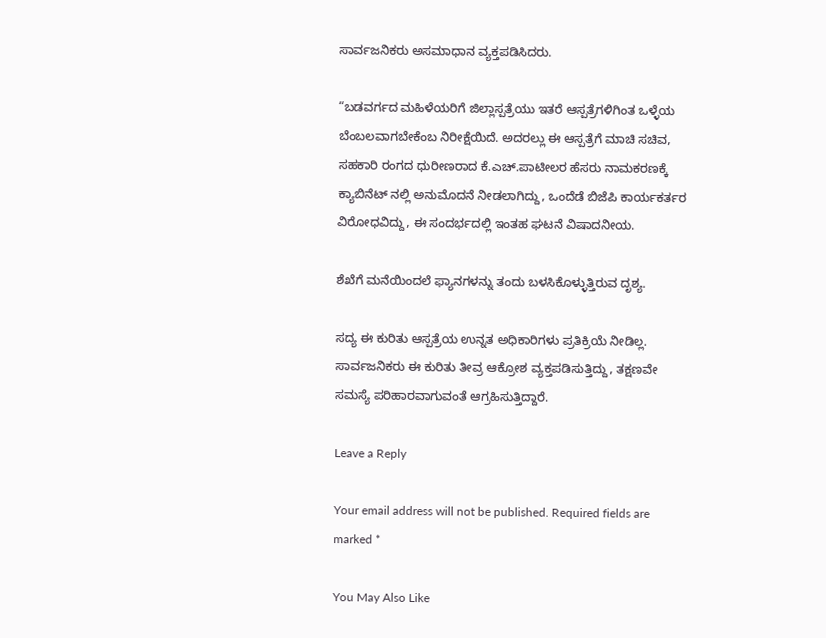ಸಾರ್ವಜನಿಕರು ಅಸಮಾಧಾನ ವ್ಯಕ್ತಪಡಿಸಿದರು.

“ಬಡವರ್ಗದ ಮಹಿಳೆಯರಿಗೆ ಜಿಲ್ಲಾಸ್ಪತ್ರೆಯು ಇತರೆ ಆಸ್ಪತ್ರೆಗಳಿಗಿಂತ ಒಳ್ಳೆಯ ಬೆಂಬಲವಾಗಬೇಕೆಂಬ ನಿರೀಕ್ಷೆಯಿದೆ. ಅದರಲ್ಲು ಈ ಆಸ್ಪತ್ರೆಗೆ ಮಾಚಿ ಸಚಿವ, ಸಹಕಾರಿ ರಂಗದ ಧುರೀಣರಾದ ಕೆ.ಎಚ್.ಪಾಟೀಲರ ಹೆಸರು ನಾಮಕರಣಕ್ಕೆ ಕ್ಯಾಬಿನೆಟ್ ನಲ್ಲಿ ಅನುಮೊದನೆ ನೀಡಲಾಗಿದ್ದು, ಒಂದೆಡೆ ಬಿಜೆಪಿ ಕಾರ್ಯಕರ್ತರ ವಿರೋಧವಿದ್ದು, ಈ ಸಂದರ್ಭದಲ್ಲಿ ಇಂತಹ ಘಟನೆ ವಿಷಾದನೀಯ.

ಶೆಖೆಗೆ ಮನೆಯಿಂದಲೆ ಫ್ಯಾನಗಳನ್ನು ತಂದು ಬಳಸಿಕೊಳ್ಳುತ್ತಿರುವ ದೃಶ್ಯ.

ಸದ್ಯ ಈ ಕುರಿತು ಆಸ್ಪತ್ರೆಯ ಉನ್ನತ ಅಧಿಕಾರಿಗಳು ಪ್ರತಿಕ್ರಿಯೆ ನೀಡಿಲ್ಲ. ಸಾರ್ವಜನಿಕರು ಈ ಕುರಿತು ತೀವ್ರ ಆಕ್ರೋಶ ವ್ಯಕ್ತಪಡಿಸುತ್ತಿದ್ದು, ತಕ್ಷಣವೇ ಸಮಸ್ಯೆ ಪರಿಹಾರವಾಗುವಂತೆ ಆಗ್ರಹಿಸುತ್ತಿದ್ದಾರೆ.

Leave a Reply

Your email address will not be published. Required fields are marked *

You May Also Like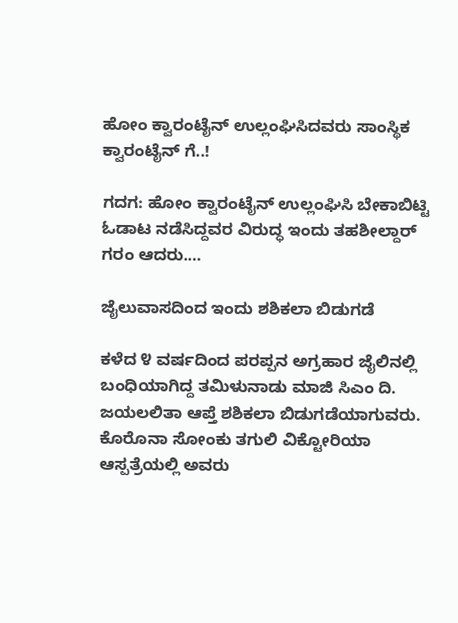ಹೋಂ ಕ್ವಾರಂಟೈನ್ ಉಲ್ಲಂಘಿಸಿದವರು ಸಾಂಸ್ಥಿಕ ಕ್ವಾರಂಟೈನ್ ಗೆ..!

ಗದಗ: ಹೋಂ ಕ್ವಾರಂಟೈನ್ ಉಲ್ಲಂಘಿಸಿ ಬೇಕಾಬಿಟ್ಟಿ ಓಡಾಟ ನಡೆಸಿದ್ದವರ ವಿರುದ್ಧ ಇಂದು ತಹಶೀಲ್ದಾರ್ ಗರಂ ಆದರು.…

ಜೈಲುವಾಸದಿಂದ ಇಂದು ಶಶಿಕಲಾ ಬಿಡುಗಡೆ

ಕಳೆದ ೪ ವರ್ಷದಿಂದ ಪರಪ್ಪನ ಅಗ್ರಹಾರ ಜೈಲಿನಲ್ಲಿ ಬಂಧಿಯಾಗಿದ್ದ ತಮಿಳುನಾಡು ಮಾಜಿ ಸಿಎಂ ದಿ. ಜಯಲಲಿತಾ ಆಪ್ತೆ ಶಶಿಕಲಾ ಬಿಡುಗಡೆಯಾಗುವರು. ಕೊರೊನಾ ಸೋಂಕು ತಗುಲಿ ವಿಕ್ಟೋರಿಯಾ ಆಸ್ಪತ್ರೆಯಲ್ಲಿ ಅವರು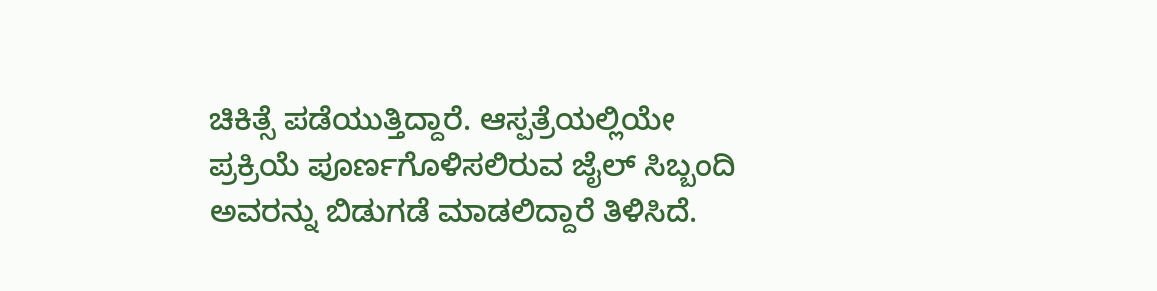ಚಿಕಿತ್ಸೆ ಪಡೆಯುತ್ತಿದ್ದಾರೆ. ಆಸ್ಪತ್ರೆಯಲ್ಲಿಯೇ ಪ್ರಕ್ರಿಯೆ ಪೂರ್ಣಗೊಳಿಸಲಿರುವ ಜೈಲ್ ಸಿಬ್ಬಂದಿ ಅವರನ್ನು ಬಿಡುಗಡೆ ಮಾಡಲಿದ್ದಾರೆ ತಿಳಿಸಿದೆ.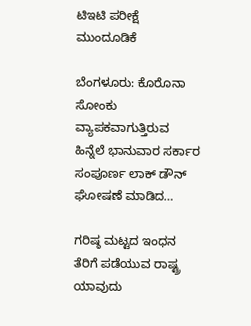ಟಿಇಟಿ ಪರೀಕ್ಷೆ ಮುಂದೂಡಿಕೆ

ಬೆಂಗಳೂರು: ಕೊರೊನಾ ಸೋಂಕು ವ್ಯಾಪಕವಾಗುತ್ತಿರುವ ಹಿನ್ನೆಲೆ ಭಾನುವಾರ ಸರ್ಕಾರ ಸಂಪೂರ್ಣ ಲಾಕ್ ಡೌನ್ ಘೋಷಣೆ ಮಾಡಿದ…

ಗರಿಷ್ಠ ಮಟ್ಟದ ಇಂಧನ ತೆರಿಗೆ ಪಡೆಯುವ ರಾಷ್ಟ್ರ ಯಾವುದು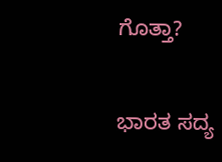ಗೊತ್ತಾ?

ಭಾರತ ಸದ್ಯ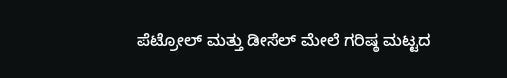ಪೆಟ್ರೋಲ್‌ ಮತ್ತು ಡೀಸೆಲ್‌ ಮೇಲೆ ಗರಿಷ್ಠ ಮಟ್ಟದ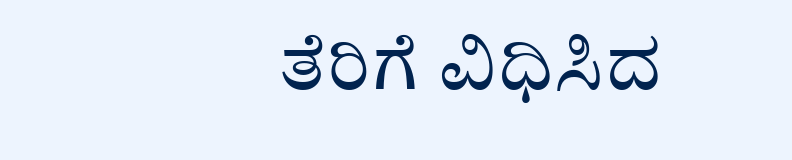ತೆರಿಗೆ ವಿಧಿಸಿದ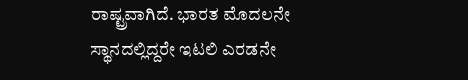ರಾಷ್ಟ್ರವಾಗಿದೆ. ಭಾರತ ಮೊದಲನೇ ಸ್ಥಾನದಲ್ಲಿದ್ದರೇ ಇಟಲಿ ಎರಡನೇ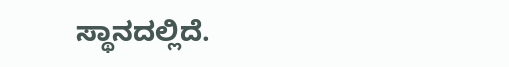ಸ್ಥಾನದಲ್ಲಿದೆ.